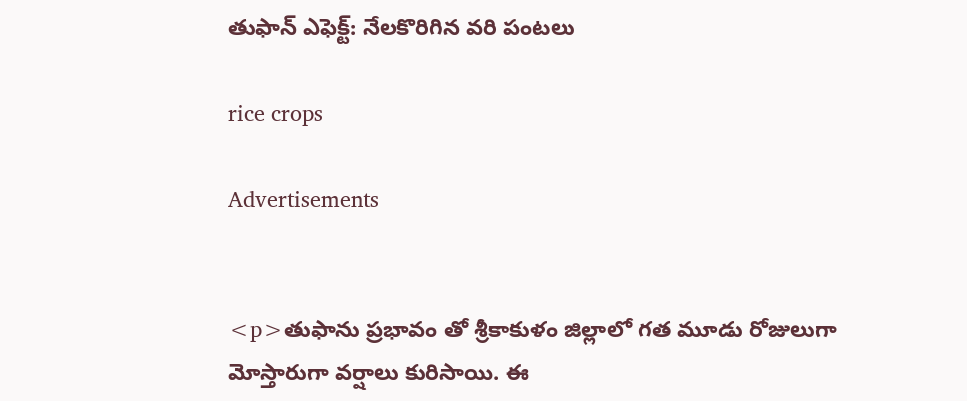తుఫాన్ ఎఫెక్ట్: నేలకొరిగిన వరి పంటలు

rice crops

Advertisements


<p>తుఫాను ప్రభావం తో శ్రీకాకుళం జిల్లాలో గత మూడు రోజులుగా మోస్తారుగా వర్షాలు కురిసాయి. ఈ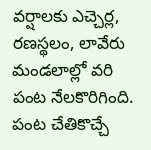వర్షాలకు ఎచ్చెర్ల, రణస్థలం, లావేరు మండలాల్లో వరి పంట నేలకొరిగింది. పంట చేతికొచ్చే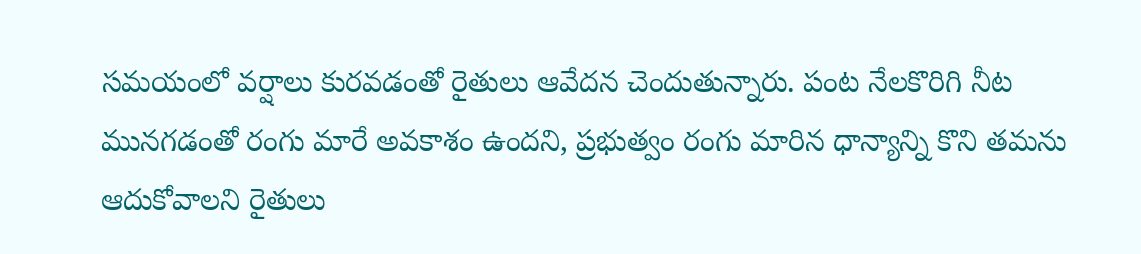సమయంలో వర్షాలు కురవడంతో రైతులు ఆవేదన చెందుతున్నారు. పంట నేలకొరిగి నీట మునగడంతో రంగు మారే అవకాశం ఉందని, ప్రభుత్వం రంగు మారిన ధాన్యాన్ని కొని తమను ఆదుకోవాలని రైతులు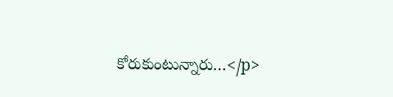కోరుకుంటున్నారు…</p>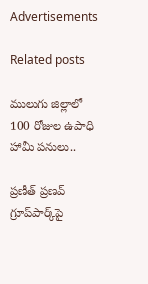Advertisements

Related posts

ములుగు జిల్లాలో 100 రోజుల ఉపాధి హామీ పనులు..

ప్రణీత్‌ ప్రణవ్‌ గ్రూప్‌పార్క్‌పై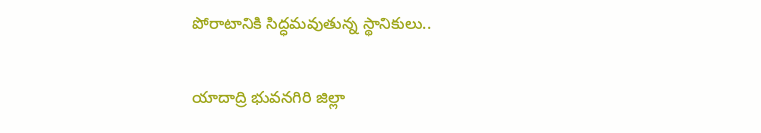పోరాటానికి సిద్ధమవుతున్న స్థానికులు..

యాదాద్రి భువనగిరి జిల్లా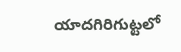యాదగిరిగుట్టలో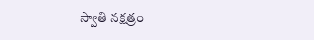స్వాతి నక్షత్రం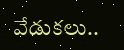వేడుకలు..